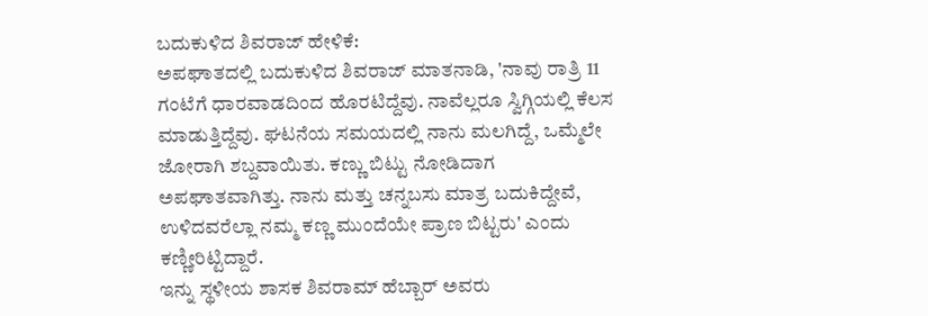ಬದುಕುಳಿದ ಶಿವರಾಜ್ ಹೇಳಿಕೆ:
ಅಪಘಾತದಲ್ಲಿ ಬದುಕುಳಿದ ಶಿವರಾಜ್ ಮಾತನಾಡಿ, 'ನಾವು ರಾತ್ರಿ 11 ಗಂಟೆಗೆ ಧಾರವಾಡದಿಂದ ಹೊರಟಿದ್ದೆವು. ನಾವೆಲ್ಲರೂ ಸ್ವಿಗ್ಗಿಯಲ್ಲಿ ಕೆಲಸ ಮಾಡುತ್ತಿದ್ದೆವು. ಘಟನೆಯ ಸಮಯದಲ್ಲಿ ನಾನು ಮಲಗಿದ್ದೆ, ಒಮ್ಮೆಲೇ ಜೋರಾಗಿ ಶಬ್ದವಾಯಿತು. ಕಣ್ಣು ಬಿಟ್ಟು ನೋಡಿದಾಗ ಅಪಘಾತವಾಗಿತ್ತು. ನಾನು ಮತ್ತು ಚನ್ನಬಸು ಮಾತ್ರ ಬದುಕಿದ್ದೇವೆ, ಉಳಿದವರೆಲ್ಲಾ ನಮ್ಮ ಕಣ್ಣ ಮುಂದೆಯೇ ಪ್ರಾಣ ಬಿಟ್ಟರು' ಎಂದು ಕಣ್ಣೀರಿಟ್ಟಿದ್ದಾರೆ.
ಇನ್ನು ಸ್ಥಳೀಯ ಶಾಸಕ ಶಿವರಾಮ್ ಹೆಬ್ಬಾರ್ ಅವರು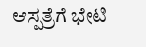ಆಸ್ಪತ್ರೆಗೆ ಭೇಟಿ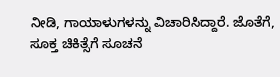ನೀಡಿ, ಗಾಯಾಳುಗಳನ್ನು ವಿಚಾರಿಸಿದ್ದಾರೆ. ಜೊತೆಗೆ, ಸೂಕ್ತ ಚಿಕಿತ್ಸೆಗೆ ಸೂಚನೆ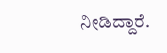ನೀಡಿದ್ದಾರೆ.